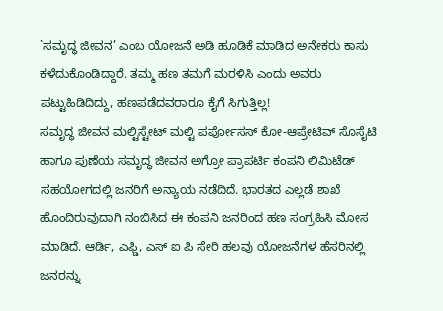`ಸಮೃದ್ಧ ಜೀವನ’ ಎಂಬ ಯೋಜನೆ ಅಡಿ ಹೂಡಿಕೆ ಮಾಡಿದ ಅನೇಕರು ಕಾಸು ಕಳೆದುಕೊಂಡಿದ್ದಾರೆ. ತಮ್ಮ ಹಣ ತಮಗೆ ಮರಳಿಸಿ ಎಂದು ಅವರು ಪಟ್ಟುಹಿಡಿದಿದ್ದು, ಹಣಪಡೆದವರಾರೂ ಕೈಗೆ ಸಿಗುತ್ತಿಲ್ಲ!
ಸಮೃದ್ಧ ಜೀವನ ಮಲ್ಟಿಸ್ಟೇಟ್ ಮಲ್ಟಿ ಪರ್ಪೋಸಸ್ ಕೋ-ಆಪ್ರೇಟಿವ್ ಸೊಸೈಟಿ ಹಾಗೂ ಪುಣೆಯ ಸಮೃದ್ಧ ಜೀವನ ಅಗ್ರೋ ಪ್ರಾಪರ್ಟಿ ಕಂಪನಿ ಲಿಮಿಟೆಡ್ ಸಹಯೋಗದಲ್ಲಿ ಜನರಿಗೆ ಅನ್ಯಾಯ ನಡೆದಿದೆ. ಭಾರತದ ಎಲ್ಲಡೆ ಶಾಖೆ ಹೊಂದಿರುವುದಾಗಿ ನಂಬಿಸಿದ ಈ ಕಂಪನಿ ಜನರಿಂದ ಹಣ ಸಂಗ್ರಹಿಸಿ ಮೋಸ ಮಾಡಿದೆ. ಆರ್ಡಿ, ಎಫ್ಡಿ, ಎಸ್ ಐ ಪಿ ಸೇರಿ ಹಲವು ಯೋಜನೆಗಳ ಹೆಸರಿನಲ್ಲಿ ಜನರನ್ನು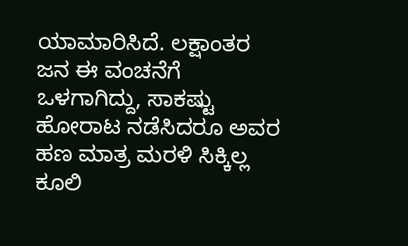ಯಾಮಾರಿಸಿದೆ. ಲಕ್ಷಾಂತರ ಜನ ಈ ವಂಚನೆಗೆ ಒಳಗಾಗಿದ್ದು, ಸಾಕಷ್ಟು ಹೋರಾಟ ನಡೆಸಿದರೂ ಅವರ ಹಣ ಮಾತ್ರ ಮರಳಿ ಸಿಕ್ಕಿಲ್ಲ
ಕೂಲಿ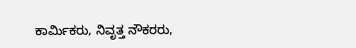ಕಾರ್ಮಿಕರು, ನಿವೃತ್ತ ನೌಕರರು,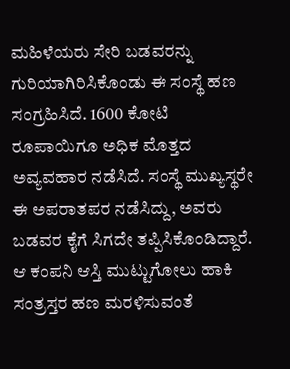ಮಹಿಳೆಯರು ಸೇರಿ ಬಡವರನ್ನು ಗುರಿಯಾಗಿರಿಸಿಕೊಂಡು ಈ ಸಂಸ್ಥೆ ಹಣ ಸಂಗ್ರಹಿಸಿದೆ. 1600 ಕೋಟಿ ರೂಪಾಯಿಗೂ ಅಧಿಕ ಮೊತ್ತದ ಅವ್ಯವಹಾರ ನಡೆಸಿದೆ. ಸಂಸ್ಥೆ ಮುಖ್ಯಸ್ಥರೇ ಈ ಅಪರಾತಪರ ನಡೆಸಿದ್ದು, ಅವರು ಬಡವರ ಕೈಗೆ ಸಿಗದೇ ತಪ್ಪಿಸಿಕೊಂಡಿದ್ದಾರೆ. ಆ ಕಂಪನಿ ಆಸ್ತಿ ಮುಟ್ಟುಗೋಲು ಹಾಕಿ ಸಂತ್ರಸ್ತರ ಹಣ ಮರಳಿಸುವಂತೆ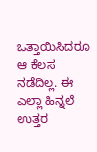ಒತ್ತಾಯಿಸಿದರೂ ಆ ಕೆಲಸ ನಡೆದಿಲ್ಲ. ಈ ಎಲ್ಲಾ ಹಿನ್ನಲೆ ಉತ್ತರ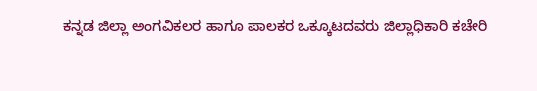ಕನ್ನಡ ಜಿಲ್ಲಾ ಅಂಗವಿಕಲರ ಹಾಗೂ ಪಾಲಕರ ಒಕ್ಕೂಟದವರು ಜಿಲ್ಲಾಧಿಕಾರಿ ಕಚೇರಿ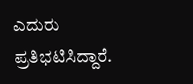ಎದುರು ಪ್ರತಿಭಟಿಸಿದ್ದಾರೆ.